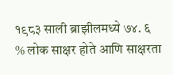१९८३ साली ब्राझीलमध्ये ७४. ६ % लोक साक्षर होते आणि साक्षरता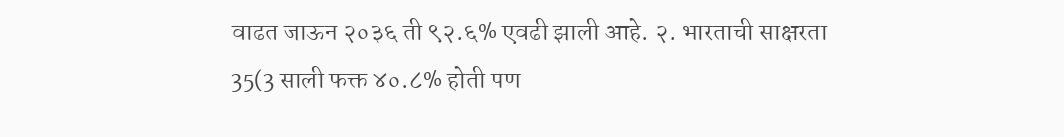वाढत जाऊन २०३६ ती ९२.६% एवढी झाली आहे. २. भारताची साक्षरता 35(3 साली फक्त ४०.८% होती पण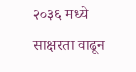२०३६ मध्ये साक्षरता वाढून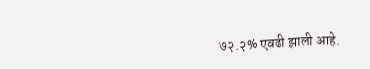७२.२% एवढी झाली आहे.